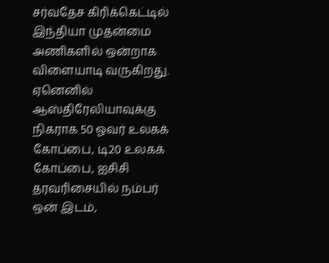சர்வதேச கிரிக்கெட்டில் இந்தியா முதன்மை அணிகளில் ஒன்றாக விளையாடி வருகிறது. ஏனெனில் ஆஸ்திரேலியாவுக்கு நிகராக 50 ஓவர் உலகக் கோப்பை, டி20 உலகக் கோப்பை, ஐசிசி தரவரிசையில் நம்பர் ஒன் இடம்,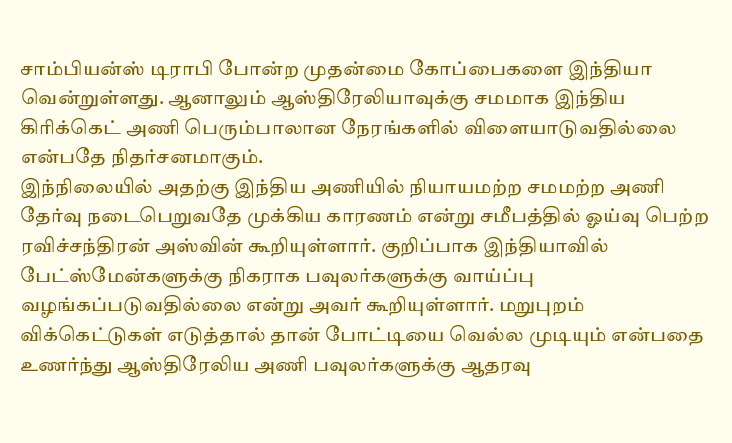சாம்பியன்ஸ் டிராபி போன்ற முதன்மை கோப்பைகளை இந்தியா வென்றுள்ளது. ஆனாலும் ஆஸ்திரேலியாவுக்கு சமமாக இந்திய கிரிக்கெட் அணி பெரும்பாலான நேரங்களில் விளையாடுவதில்லை என்பதே நிதர்சனமாகும்.
இந்நிலையில் அதற்கு இந்திய அணியில் நியாயமற்ற சமமற்ற அணி தேர்வு நடைபெறுவதே முக்கிய காரணம் என்று சமீபத்தில் ஓய்வு பெற்ற ரவிச்சந்திரன் அஸ்வின் கூறியுள்ளார். குறிப்பாக இந்தியாவில் பேட்ஸ்மேன்களுக்கு நிகராக பவுலர்களுக்கு வாய்ப்பு வழங்கப்படுவதில்லை என்று அவர் கூறியுள்ளார். மறுபுறம் விக்கெட்டுகள் எடுத்தால் தான் போட்டியை வெல்ல முடியும் என்பதை உணர்ந்து ஆஸ்திரேலிய அணி பவுலர்களுக்கு ஆதரவு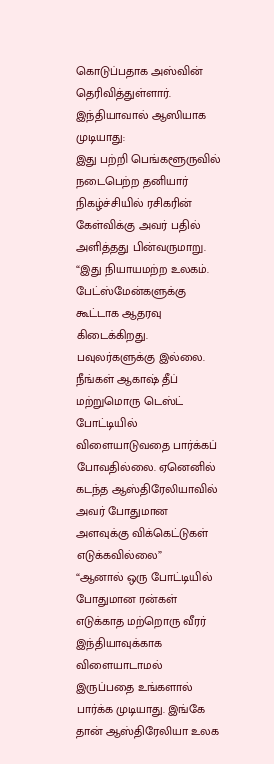கொடுப்பதாக அஸ்வின் தெரிவித்துள்ளார்.
இந்தியாவால் ஆஸியாக முடியாது:
இது பற்றி பெங்களூருவில் நடைபெற்ற தனியார் நிகழ்ச்சியில் ரசிகரின் கேள்விக்கு அவர் பதில் அளித்தது பின்வருமாறு. “இது நியாயமற்ற உலகம். பேட்ஸ்மேன்களுக்கு கூட்டாக ஆதரவு கிடைக்கிறது. பவுலர்களுக்கு இல்லை. நீங்கள் ஆகாஷ் தீப் மற்றுமொரு டெஸ்ட் போட்டியில் விளையாடுவதை பார்க்கப் போவதில்லை. ஏனெனில் கடந்த ஆஸ்திரேலியாவில் அவர் போதுமான அளவுக்கு விக்கெட்டுகள் எடுக்கவில்லை”
“ஆனால் ஒரு போட்டியில் போதுமான ரன்கள் எடுக்காத மற்றொரு வீரர் இந்தியாவுக்காக விளையாடாமல் இருப்பதை உங்களால் பார்க்க முடியாது. இங்கே தான் ஆஸ்திரேலியா உலக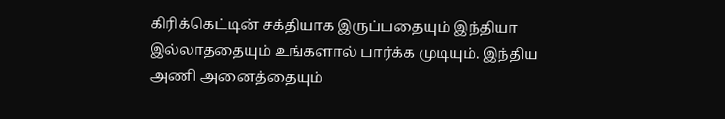கிரிக்கெட்டின் சக்தியாக இருப்பதையும் இந்தியா இல்லாததையும் உங்களால் பார்க்க முடியும். இந்திய அணி அனைத்தையும்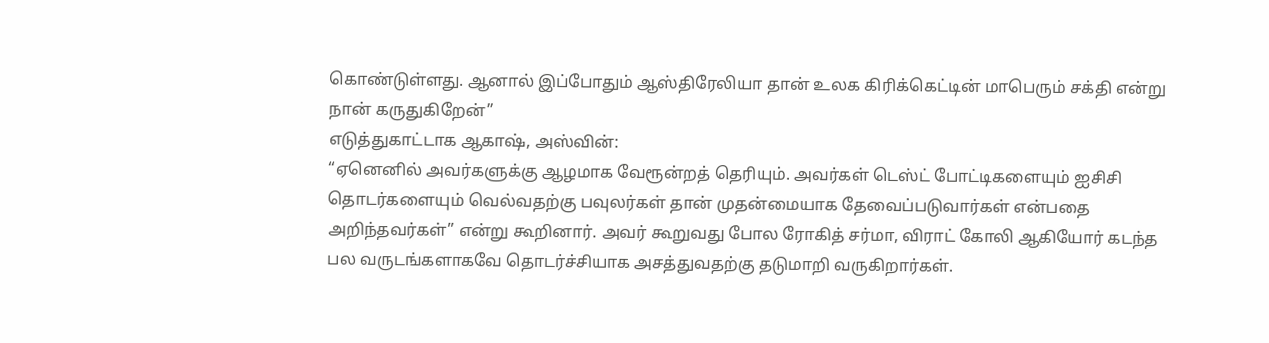கொண்டுள்ளது. ஆனால் இப்போதும் ஆஸ்திரேலியா தான் உலக கிரிக்கெட்டின் மாபெரும் சக்தி என்று நான் கருதுகிறேன்”
எடுத்துகாட்டாக ஆகாஷ், அஸ்வின்:
“ஏனெனில் அவர்களுக்கு ஆழமாக வேரூன்றத் தெரியும். அவர்கள் டெஸ்ட் போட்டிகளையும் ஐசிசி தொடர்களையும் வெல்வதற்கு பவுலர்கள் தான் முதன்மையாக தேவைப்படுவார்கள் என்பதை அறிந்தவர்கள்” என்று கூறினார். அவர் கூறுவது போல ரோகித் சர்மா, விராட் கோலி ஆகியோர் கடந்த பல வருடங்களாகவே தொடர்ச்சியாக அசத்துவதற்கு தடுமாறி வருகிறார்கள்.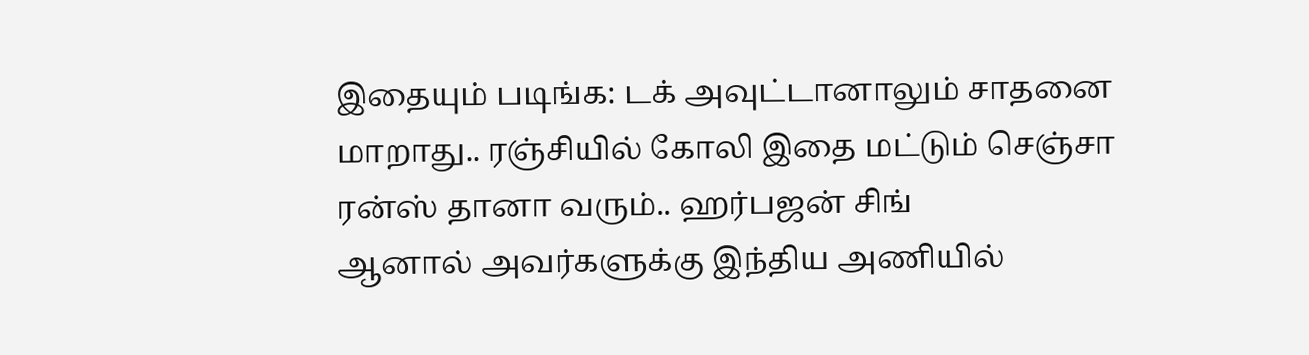இதையும் படிங்க: டக் அவுட்டானாலும் சாதனை மாறாது.. ரஞ்சியில் கோலி இதை மட்டும் செஞ்சா ரன்ஸ் தானா வரும்.. ஹர்பஜன் சிங்
ஆனால் அவர்களுக்கு இந்திய அணியில்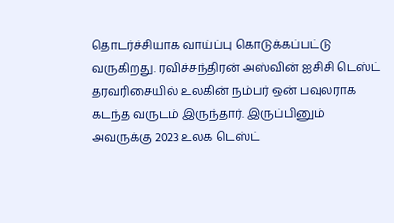தொடர்ச்சியாக வாய்ப்பு கொடுக்கப்பட்டு வருகிறது. ரவிச்சந்திரன் அஸ்வின் ஐசிசி டெஸ்ட் தரவரிசையில் உலகின் நம்பர் ஒன் பவுலராக கடந்த வருடம் இருந்தார். இருப்பினும் அவருக்கு 2023 உலக டெஸ்ட்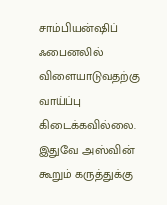சாம்பியன்ஷிப் ஃபைனலில் விளையாடுவதற்கு வாய்ப்பு கிடைக்கவில்லை. இதுவே அஸ்வின் கூறும் கருத்துக்கு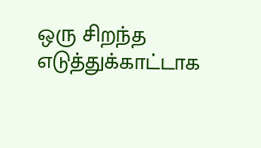ஒரு சிறந்த எடுத்துக்காட்டாக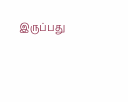இருப்பது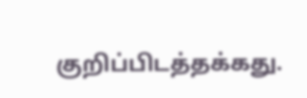குறிப்பிடத்தக்கது.